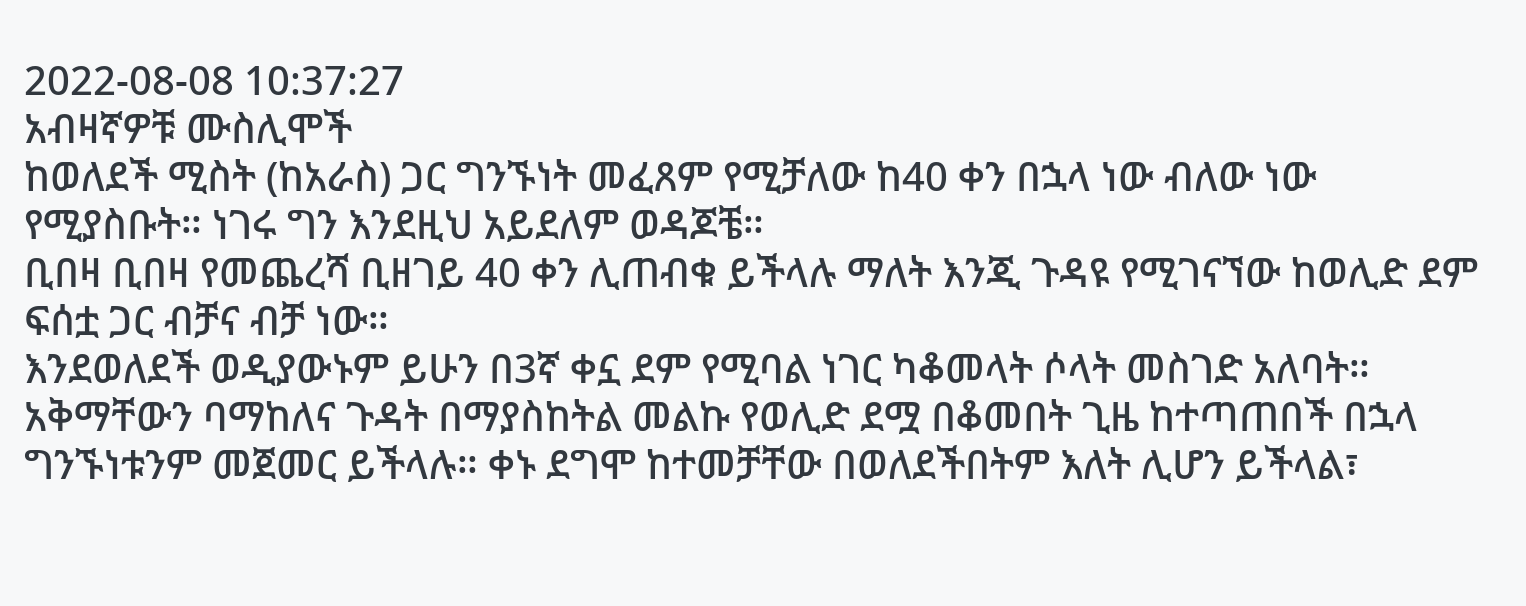2022-08-08 10:37:27
አብዛኛዎቹ ሙስሊሞች
ከወለደች ሚስት (ከአራስ) ጋር ግንኙነት መፈጸም የሚቻለው ከ40 ቀን በኋላ ነው ብለው ነው የሚያስቡት። ነገሩ ግን እንደዚህ አይደለም ወዳጆቼ።
ቢበዛ ቢበዛ የመጨረሻ ቢዘገይ 40 ቀን ሊጠብቁ ይችላሉ ማለት እንጂ ጉዳዩ የሚገናኘው ከወሊድ ደም ፍሰቷ ጋር ብቻና ብቻ ነው።
እንደወለደች ወዲያውኑም ይሁን በ3ኛ ቀኗ ደም የሚባል ነገር ካቆመላት ሶላት መስገድ አለባት።
አቅማቸውን ባማከለና ጉዳት በማያስከትል መልኩ የወሊድ ደሟ በቆመበት ጊዜ ከተጣጠበች በኋላ ግንኙነቱንም መጀመር ይችላሉ። ቀኑ ደግሞ ከተመቻቸው በወለደችበትም እለት ሊሆን ይችላል፣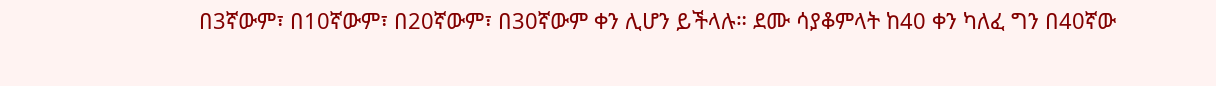በ3ኛውም፣ በ10ኛውም፣ በ20ኛውም፣ በ30ኛውም ቀን ሊሆን ይችላሉ። ደሙ ሳያቆምላት ከ40 ቀን ካለፈ ግን በ40ኛው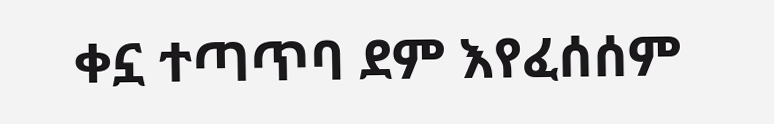ቀኗ ተጣጥባ ደም እየፈሰሰም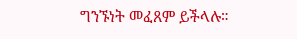ግንኙነት መፈጸም ይችላሉ።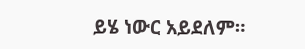ይሄ ነውር አይደለም።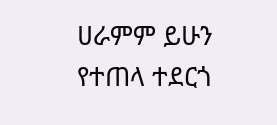ሀራምም ይሁን የተጠላ ተደርጎ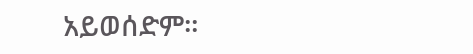አይወሰድም።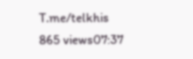T.me/telkhis
865 views07:37